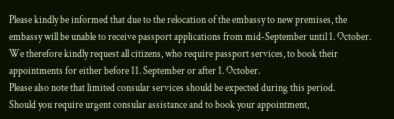Please kindly be informed that due to the relocation of the embassy to new premises, the embassy will be unable to receive passport applications from mid-September until 1. October. We therefore kindly request all citizens, who require passport services, to book their appointments for either before 11. September or after 1. October.
Please also note that limited consular services should be expected during this period.
Should you require urgent consular assistance and to book your appointment,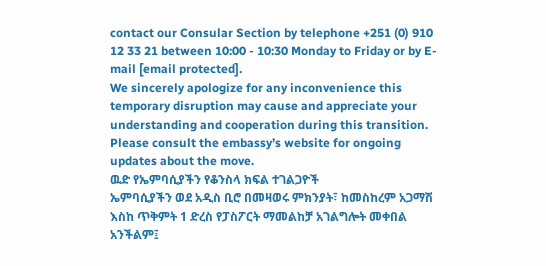contact our Consular Section by telephone +251 (0) 910 12 33 21 between 10:00 - 10:30 Monday to Friday or by E-mail [email protected].
We sincerely apologize for any inconvenience this temporary disruption may cause and appreciate your understanding and cooperation during this transition.
Please consult the embassy’s website for ongoing updates about the move.
ዉድ የኤምባሲያችን የቆንስላ ክፍል ተገልጋዮች
ኤምባሲያችን ወደ አዲስ ቢሮ በመዛወሩ ምክንያት፣ ከመስከረም አጋማሽ እስከ ጥቅምት 1 ድረስ የፓስፖርት ማመልከቻ አገልግሎት መቀበል አንችልም፤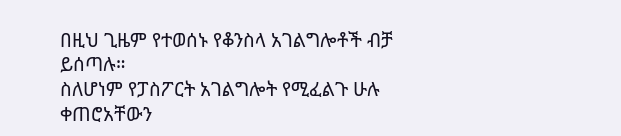በዚህ ጊዜም የተወሰኑ የቆንስላ አገልግሎቶች ብቻ ይሰጣሉ።
ስለሆነም የፓስፖርት አገልግሎት የሚፈልጉ ሁሉ ቀጠሮአቸውን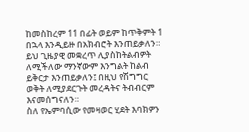ከመስከረም 11 በፊት ወይም ከጥቅምት 1 በኋላ እንዲይዙ በአክብሮት እንጠይቃለን።
ይህ ጊዜያዊ መቋረጥ ሊያስከትልብዎት ለሚችለው ማንኛውም እንግልት ከልብ ይቅርታ እንጠይቃለን፤ በዚህ የሽግግር ወቅት ለሚያደርጉት መረዳትና ትብብርም እናመሰግናለን።
ስለ የኤምባሲው የመዛወር ሂደት እባክዎን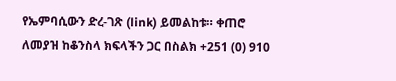የኤምባሲውን ድረ-ገጽ (link) ይመልከቱ። ቀጠሮ ለመያዝ ከቆንስላ ክፍላችን ጋር በስልክ +251 (0) 910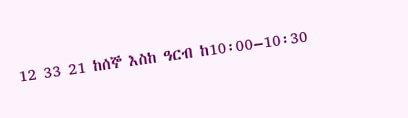12 33 21 ከሰኞ እስከ ዓርብ ከ10፡00–10፡30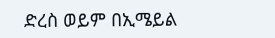ድረስ ወይም በኢሜይል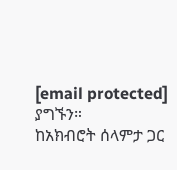[email protected] ያግኙን።
ከአክብሮት ሰላምታ ጋር